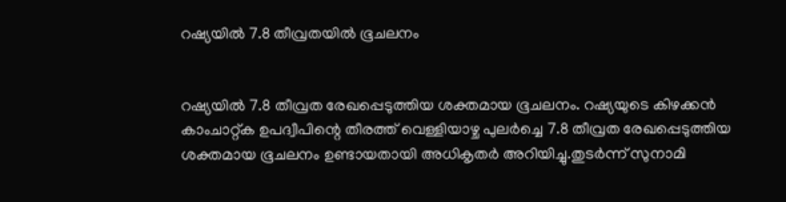റഷ്യയില്‍ 7.8 തീവ്രതയിൽ ഭൂചലനം


റഷ്യയില്‍ 7.8 തീവ്രത രേഖപ്പെടുത്തിയ ശക്തമായ ഭൂചലനം. റഷ്യയുടെ കിഴക്കൻ കാംചാറ്റ്‌ക ഉപദ്വീപിന്റെ തീരത്ത് വെള്ളിയാഴ്ച പുലർച്ചെ 7.8 തീവ്രത രേഖപ്പെടുത്തിയ ശക്തമായ ഭൂചലനം ഉണ്ടായതായി അധികൃതർ അറിയിച്ചു.തുടർന്ന് സുനാമി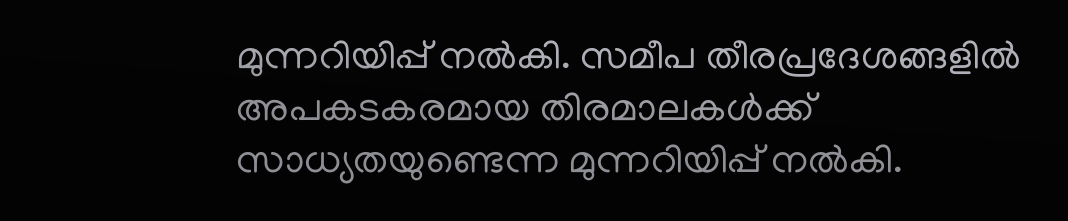മുന്നറിയിപ്പ് നല്‍കി. സമീപ തീരപ്രദേശങ്ങളില്‍ അപകടകരമായ തിരമാലകള്‍ക്ക് സാധ്യതയുണ്ടെന്ന മുന്നറിയിപ്പ് നല്‍കി.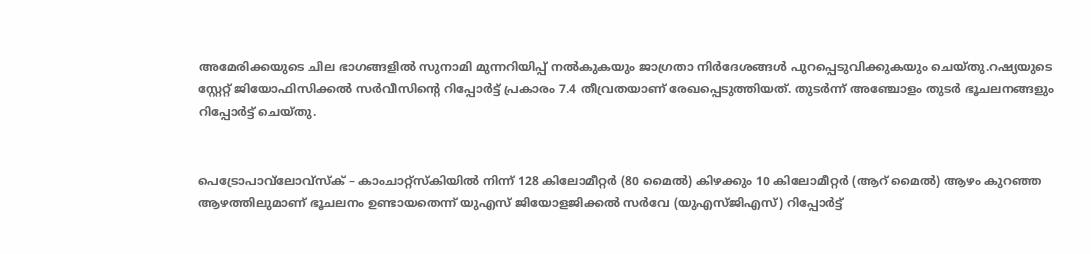അമേരിക്കയുടെ ചില ഭാഗങ്ങളില്‍ സുനാമി മുന്നറിയിപ്പ് നല്‍കുകയും ജാഗ്രതാ നിർദേശങ്ങള്‍ പുറപ്പെടുവിക്കുകയും ചെയ്തു.റഷ്യയുടെ സ്റ്റേറ്റ് ജിയോഫിസിക്കല്‍ സർവീസിന്റെ റിപ്പോർട്ട് പ്രകാരം 7.4 തീവ്രതയാണ് രേഖപ്പെടുത്തിയത്. തുടർന്ന് അഞ്ചോളം തുടർ ഭൂചലനങ്ങളും റിപ്പോർട്ട് ചെയ്തു.


പെട്രോപാവ്‌ലോവ്‌സ്ക് – കാംചാറ്റ്‌സ്‌കിയില്‍ നിന്ന് 128 കിലോമീറ്റർ (80 മൈല്‍) കിഴക്കും 10 കിലോമീറ്റർ (ആറ് മൈല്‍) ആഴം കുറഞ്ഞ ആഴത്തിലുമാണ് ഭൂചലനം ഉണ്ടായതെന്ന് യുഎസ് ജിയോളജിക്കല്‍ സർവേ (യുഎസ്‌ജിഎസ്) റിപ്പോർട്ട്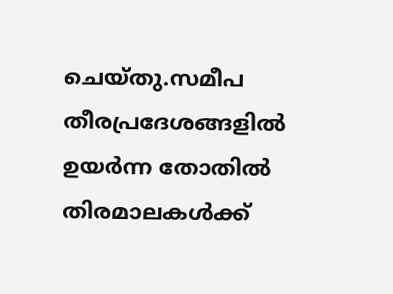ചെയ്തു.സമീപ തീരപ്രദേശങ്ങളില്‍ ഉയർന്ന തോതില്‍ തിരമാലകള്‍ക്ക്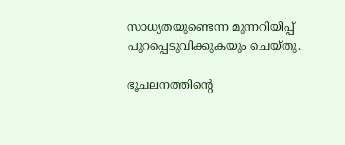സാധ്യതയുണ്ടെന്ന മുന്നറിയിപ്പ് പുറപ്പെടുവിക്കുകയും ചെയ്തു.

ഭൂചലനത്തിൻ്റെ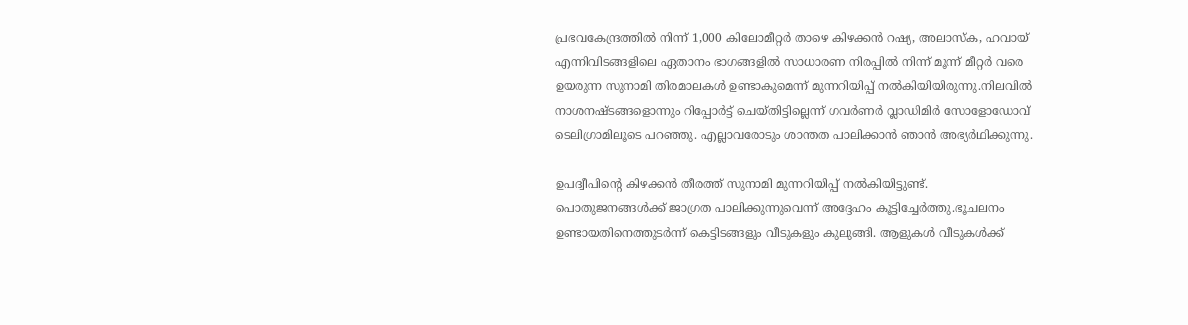പ്രഭവകേന്ദ്രത്തില്‍ നിന്ന് 1,000 കിലോമീറ്റർ താഴെ കിഴക്കൻ റഷ്യ, അലാസ്ക, ഹവായ് എന്നിവിടങ്ങളിലെ ഏതാനം ഭാഗങ്ങളില്‍ സാധാരണ നിരപ്പില്‍ നിന്ന് മൂന്ന് മീറ്റർ വരെ ഉയരുന്ന സുനാമി തിരമാലകള്‍ ഉണ്ടാകുമെന്ന് മുന്നറിയിപ്പ് നല്‍കിയിയിരുന്നു.നിലവില്‍ നാശനഷ്ടങ്ങളൊന്നും റിപ്പോർട്ട് ചെയ്തിട്ടില്ലെന്ന് ഗവർണർ വ്ലാഡിമിർ സോളോഡോവ് ടെലിഗ്രാമിലൂടെ പറഞ്ഞു. എല്ലാവരോടും ശാന്തത പാലിക്കാൻ ഞാൻ അഭ്യർഥിക്കുന്നു.

ഉപദ്വീപിന്റെ കിഴക്കൻ തീരത്ത് സുനാമി മുന്നറിയിപ്പ് നല്‍കിയിട്ടുണ്ട്. പൊതുജനങ്ങള്‍ക്ക് ജാഗ്രത പാലിക്കുന്നുവെന്ന് അദ്ദേഹം കൂട്ടിച്ചേർത്തു.ഭൂചലനം ഉണ്ടായതിനെത്തുടർന്ന് കെട്ടിടങ്ങളും വീടുകളും കുലുങ്ങി. ആളുകള്‍ വീടുകള്‍ക്ക്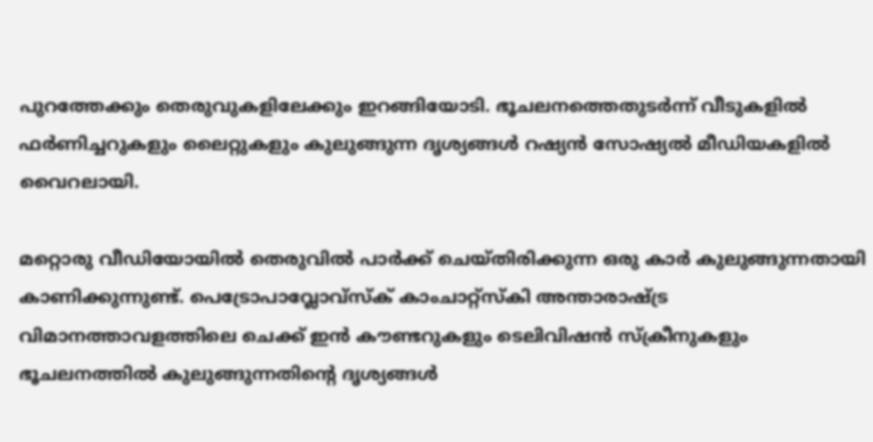പുറത്തേക്കും തെരുവുകളിലേക്കും ഇറങ്ങിയോടി. ഭൂചലനത്തെതുടർന്ന് വീടുകളില്‍ ഫർണിച്ചറുകളും ലൈറ്റുകളും കുലുങ്ങുന്ന ദൃശ്യങ്ങള്‍ റഷ്യൻ സോഷ്യല്‍ മീഡിയകളില്‍ വൈറലായി.

മറ്റൊരു വീഡിയോയില്‍ തെരുവില്‍ പാർക്ക് ചെയ്‌തിരിക്കുന്ന ഒരു കാർ കുലുങ്ങുന്നതായി കാണിക്കുന്നുണ്ട്. പെട്രോപാവ്ലോവ്സ്ക് കാംചാറ്റ്സ്കി അന്താരാഷ്ട്ര വിമാനത്താവളത്തിലെ ചെക്ക് ഇൻ കൗണ്ടറുകളും ടെലിവിഷൻ സ്ക്രീനുകളും ഭൂചലനത്തില്‍ കുലുങ്ങുന്നതിൻ്റെ ദൃശ്യങ്ങള്‍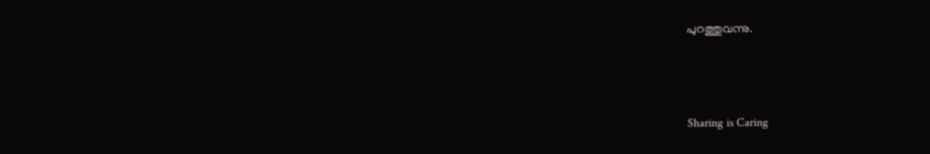പുറത്തുവന്നു.



Sharing is Caring